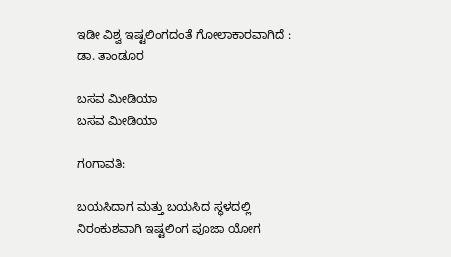ಇಡೀ ವಿಶ್ವ ಇಷ್ಟಲಿಂಗದಂತೆ ಗೋಲಾಕಾರವಾಗಿದೆ : ಡಾ. ತಾಂಡೂರ

ಬಸವ ಮೀಡಿಯಾ
ಬಸವ ಮೀಡಿಯಾ

ಗoಗಾವತಿ:

ಬಯಸಿದಾಗ ಮತ್ತು ಬಯಸಿದ ಸ್ಥಳದಲ್ಲಿ ನಿರಂಕುಶವಾಗಿ ಇಷ್ಟಲಿಂಗ ಪೂಜಾ ಯೋಗ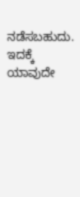ನಡೆಸಬಹುದು. ಇದಕ್ಕೆ ಯಾವುದೇ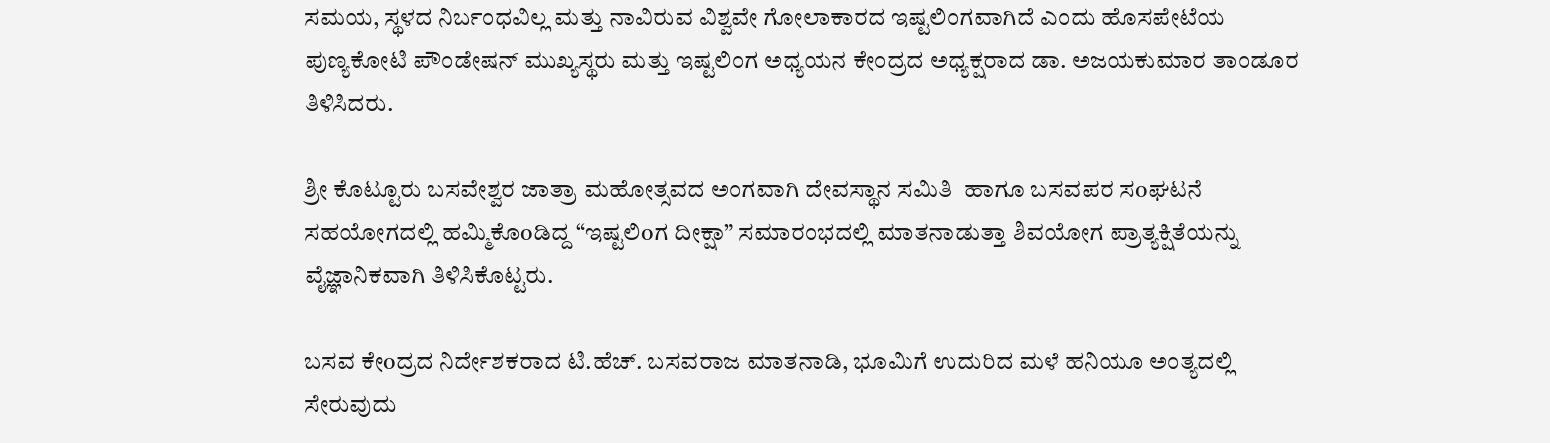ಸಮಯ, ಸ್ಥಳದ ನಿರ್ಬಂಧವಿಲ್ಲ ಮತ್ತು ನಾವಿರುವ ವಿಶ್ವವೇ ಗೋಲಾಕಾರದ ಇಷ್ಟಲಿಂಗವಾಗಿದೆ ಎಂದು ಹೊಸಪೇಟೆಯ ಪುಣ್ಯಕೋಟಿ ಪೌಂಡೇಷನ್ ಮುಖ್ಯಸ್ಥರು ಮತ್ತು ಇಷ್ಟಲಿಂಗ ಅಧ್ಯಯನ ಕೇಂದ್ರದ ಅಧ್ಯಕ್ಷರಾದ ಡಾ. ಅಜಯಕುಮಾರ ತಾಂಡೂರ ತಿಳಿಸಿದರು.

ಶ್ರೀ ಕೊಟ್ಟೂರು ಬಸವೇಶ್ವರ ಜಾತ್ರಾ ಮಹೋತ್ಸವದ ಅಂಗವಾಗಿ ದೇವಸ್ಥಾನ ಸಮಿತಿ  ಹಾಗೂ ಬಸವಪರ ಸoಘಟನೆ ಸಹಯೋಗದಲ್ಲಿ ಹಮ್ಮಿಕೊoಡಿದ್ದ “ಇಷ್ಟಲಿoಗ ದೀಕ್ಷಾ” ಸಮಾರಂಭದಲ್ಲಿ ಮಾತನಾಡುತ್ತಾ ಶಿವಯೋಗ ಪ್ರಾತ್ಯಕ್ಷಿತೆಯನ್ನು ವೈಜ್ಞಾನಿಕವಾಗಿ ತಿಳಿಸಿಕೊಟ್ಟರು.

ಬಸವ ಕೇoದ್ರದ ನಿರ್ದೇಶಕರಾದ ಟಿ.ಹೆಚ್. ಬಸವರಾಜ ಮಾತನಾಡಿ, ಭೂಮಿಗೆ ಉದುರಿದ ಮಳೆ ಹನಿಯೂ ಅಂತ್ಯದಲ್ಲಿ ಸೇರುವುದು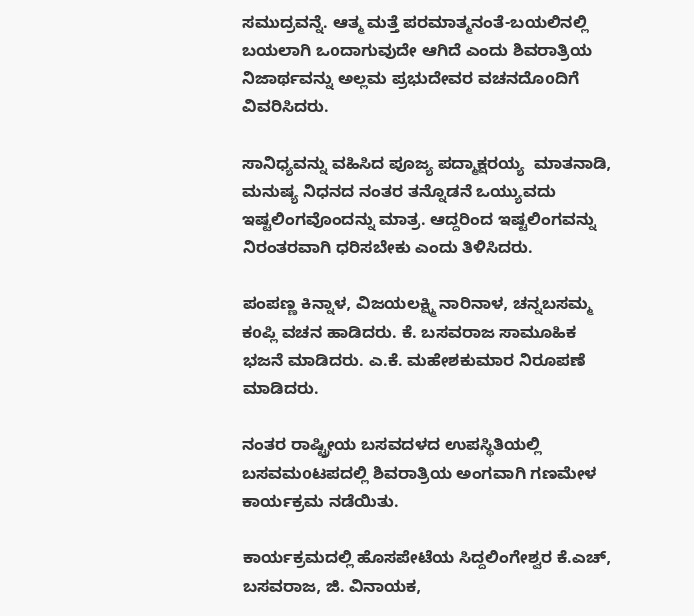ಸಮುದ್ರವನ್ನೆ. ಆತ್ಮ ಮತ್ತೆ ಪರಮಾತ್ಮನಂತೆ-ಬಯಲಿನಲ್ಲಿ ಬಯಲಾಗಿ ಒoದಾಗುವುದೇ ಆಗಿದೆ ಎಂದು ಶಿವರಾತ್ರಿಯ ನಿಜಾರ್ಥವನ್ನು ಅಲ್ಲಮ ಪ್ರಭುದೇವರ ವಚನದೊoದಿಗೆ ವಿವರಿಸಿದರು.

ಸಾನಿಧ್ಯವನ್ನು ವಹಿಸಿದ ಪೂಜ್ಯ ಪದ್ಮಾಕ್ಷರಯ್ಯ  ಮಾತನಾಡಿ, ಮನುಷ್ಯ ನಿಧನದ ನಂತರ ತನ್ನೊಡನೆ ಒಯ್ಯುವದು ಇಷ್ಟಲಿಂಗವೊಂದನ್ನು ಮಾತ್ರ. ಆದ್ದರಿಂದ ಇಷ್ಟಲಿಂಗವನ್ನು ನಿರಂತರವಾಗಿ ಧರಿಸಬೇಕು ಎಂದು ತಿಳಿಸಿದರು.

ಪಂಪಣ್ಣ ಕಿನ್ನಾಳ, ವಿಜಯಲಕ್ಷ್ಮಿ ನಾರಿನಾಳ, ಚನ್ನಬಸಮ್ಮ ಕoಪ್ಲಿ ವಚನ ಹಾಡಿದರು. ಕೆ. ಬಸವರಾಜ ಸಾಮೂಹಿಕ ಭಜನೆ ಮಾಡಿದರು. ಎ.ಕೆ. ಮಹೇಶಕುಮಾರ ನಿರೂಪಣೆ ಮಾಡಿದರು.

ನಂತರ ರಾಷ್ಟ್ರೀಯ ಬಸವದಳದ ಉಪಸ್ಥಿತಿಯಲ್ಲಿ ಬಸವಮoಟಪದಲ್ಲಿ ಶಿವರಾತ್ರಿಯ ಅಂಗವಾಗಿ ಗಣಮೇಳ ಕಾರ್ಯಕ್ರಮ ನಡೆಯಿತು.

ಕಾರ್ಯಕ್ರಮದಲ್ಲಿ ಹೊಸಪೇಟೆಯ ಸಿದ್ದಲಿಂಗೇಶ್ವರ ಕೆ.ಎಚ್, ಬಸವರಾಜ, ಜಿ. ವಿನಾಯಕ,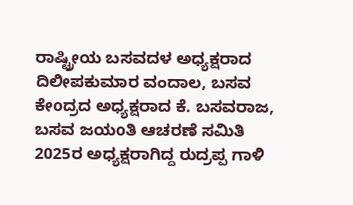ರಾಷ್ಟ್ರೀಯ ಬಸವದಳ ಅಧ್ಯಕ್ಷರಾದ ದಿಲೀಪಕುಮಾರ ವಂದಾಲ, ಬಸವ ಕೇoದ್ರದ ಅಧ್ಯಕ್ಷರಾದ ಕೆ. ಬಸವರಾಜ, ಬಸವ ಜಯoತಿ ಆಚರಣೆ ಸಮಿತಿ 2025ರ ಅಧ್ಯಕ್ಷರಾಗಿದ್ದ ರುದ್ರಪ್ಪ ಗಾಳಿ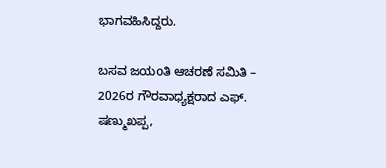ಭಾಗವಹಿಸಿದ್ದರು.

ಬಸವ ಜಯoತಿ ಆಚರಣೆ ಸಮಿತಿ – 2026ರ ಗೌರವಾಧ್ಯಕ್ಷರಾದ ಎಫ್. ಷಣ್ಮುಖಪ್ಪ,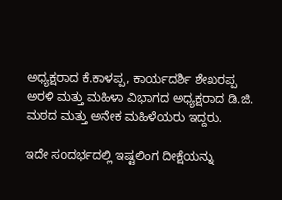ಅಧ್ಯಕ್ಷರಾದ ಕೆ.ಕಾಳಪ್ಪ, ಕಾರ್ಯದರ್ಶಿ ಶೇಖರಪ್ಪ ಅರಳಿ ಮತ್ತು ಮಹಿಳಾ ವಿಭಾಗದ ಅಧ್ಯಕ್ಷರಾದ ಡಿ.ಜಿ. ಮಠದ ಮತ್ತು ಅನೇಕ ಮಹಿಳೆಯರು ಇದ್ದರು.

ಇದೇ ಸoದರ್ಭದಲ್ಲಿ ಇಷ್ಟಲಿಂಗ ದೀಕ್ಷೆಯನ್ನು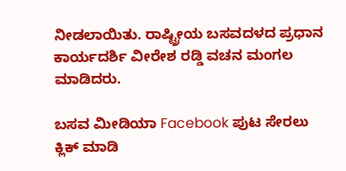ನೀಡಲಾಯಿತು. ರಾಷ್ಟ್ರೀಯ ಬಸವದಳದ ಪ್ರಧಾನ ಕಾರ್ಯದರ್ಶಿ ವೀರೇಶ ರಡ್ಡಿ ವಚನ ಮಂಗಲ ಮಾಡಿದರು.

ಬಸವ ಮೀಡಿಯಾ Facebook ಪುಟ ಸೇರಲು ಕ್ಲಿಕ್ ಮಾಡಿ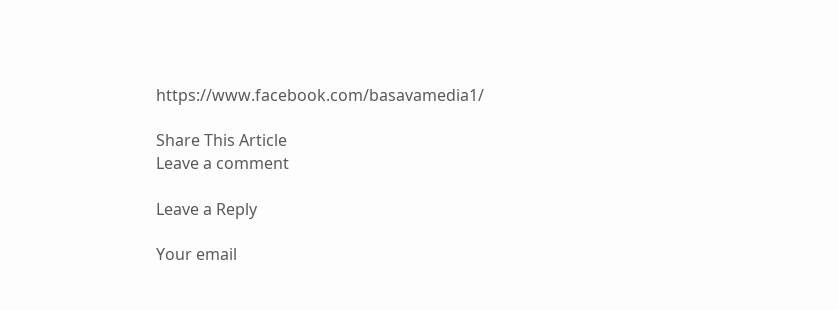https://www.facebook.com/basavamedia1/

Share This Article
Leave a comment

Leave a Reply

Your email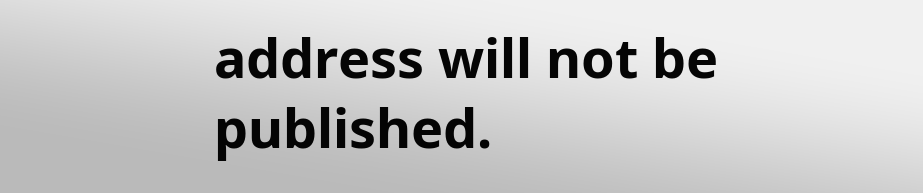address will not be published.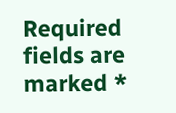Required fields are marked *